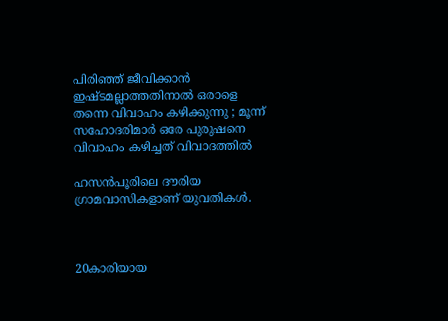പിരിഞ്ഞ് ജീവിക്കാന്‍ ഇഷ്ടമല്ലാത്തതിനാല്‍ ഒരാളെ തന്നെ വിവാഹം കഴിക്കുന്നു ; മൂന്ന് സഹോദരിമാര്‍ ഒരേ പുരുഷനെ വിവാഹം കഴിച്ചത് വിവാദത്തില്‍

ഹസന്‍പൂരിലെ ദൗരിയ ഗ്രാമവാസികളാണ് യുവതികള്‍.



20കാരിയായ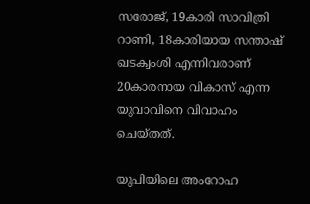സരോജ്, 19കാരി സാവിത്രി റാണി, 18കാരിയായ സന്താഷ് ഖടക്വംശി എന്നിവരാണ് 20കാരനായ വികാസ് എന്ന യുവാവിനെ വിവാഹം ചെയ്തത്.

യുപിയിലെ അംറോഹ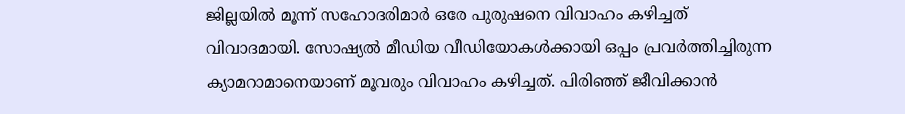ജില്ലയില്‍ മൂന്ന് സഹോദരിമാര്‍ ഒരേ പുരുഷനെ വിവാഹം കഴിച്ചത് വിവാദമായി. സോഷ്യല്‍ മീഡിയ വീഡിയോകള്‍ക്കായി ഒപ്പം പ്രവര്‍ത്തിച്ചിരുന്ന ക്യാമറാമാനെയാണ് മൂവരും വിവാഹം കഴിച്ചത്. പിരിഞ്ഞ് ജീവിക്കാന്‍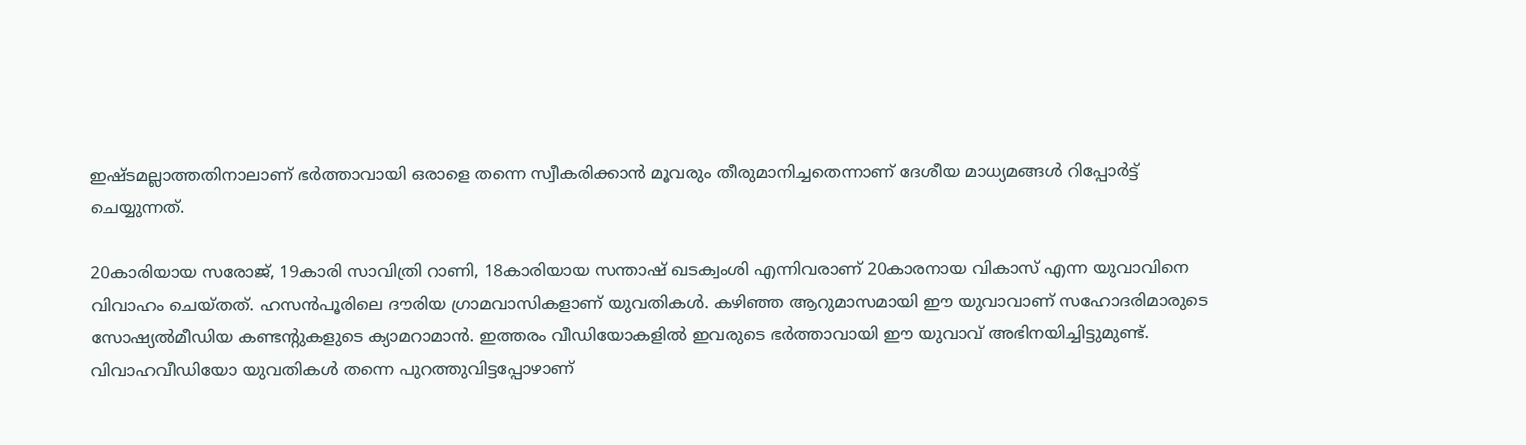ഇഷ്ടമല്ലാത്തതിനാലാണ് ഭര്‍ത്താവായി ഒരാളെ തന്നെ സ്വീകരിക്കാന്‍ മൂവരും തീരുമാനിച്ചതെന്നാണ് ദേശീയ മാധ്യമങ്ങള്‍ റിപ്പോര്‍ട്ട് ചെയ്യുന്നത്.

20കാരിയായ സരോജ്, 19കാരി സാവിത്രി റാണി, 18കാരിയായ സന്താഷ് ഖടക്വംശി എന്നിവരാണ് 20കാരനായ വികാസ് എന്ന യുവാവിനെ വിവാഹം ചെയ്തത്. ഹസന്‍പൂരിലെ ദൗരിയ ഗ്രാമവാസികളാണ് യുവതികള്‍. കഴിഞ്ഞ ആറുമാസമായി ഈ യുവാവാണ് സഹോദരിമാരുടെ സോഷ്യല്‍മീഡിയ കണ്ടന്റുകളുടെ ക്യാമറാമാന്‍. ഇത്തരം വീഡിയോകളില്‍ ഇവരുടെ ഭര്‍ത്താവായി ഈ യുവാവ് അഭിനയിച്ചിട്ടുമുണ്ട്.
വിവാഹവീഡിയോ യുവതികള്‍ തന്നെ പുറത്തുവിട്ടപ്പോഴാണ്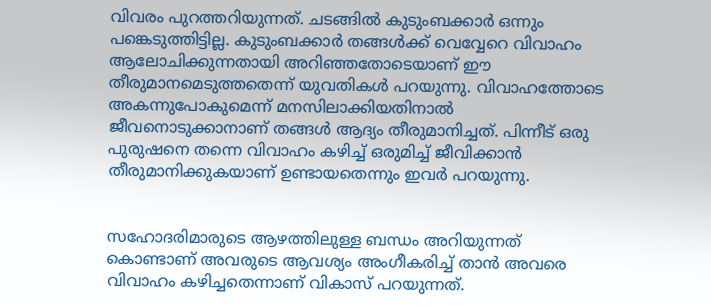വിവരം പുറത്തറിയുന്നത്. ചടങ്ങില്‍ കുടുംബക്കാര്‍ ഒന്നും പങ്കെടുത്തിട്ടില്ല. കുടുംബക്കാര്‍ തങ്ങള്‍ക്ക് വെവ്വേറെ വിവാഹം ആലോചിക്കുന്നതായി അറിഞ്ഞതോടെയാണ് ഈ തീരുമാനമെടുത്തതെന്ന് യുവതികള്‍ പറയുന്നു. വിവാഹത്തോടെ അകന്നുപോകുമെന്ന് മനസിലാക്കിയതിനാല്‍ ജീവനൊടുക്കാനാണ് തങ്ങള്‍ ആദ്യം തീരുമാനിച്ചത്. പിന്നീട് ഒരു പുരുഷനെ തന്നെ വിവാഹം കഴിച്ച് ഒരുമിച്ച് ജീവിക്കാന്‍ തീരുമാനിക്കുകയാണ് ഉണ്ടായതെന്നും ഇവര്‍ പറയുന്നു.


സഹോദരിമാരുടെ ആഴത്തിലുള്ള ബന്ധം അറിയുന്നത് കൊണ്ടാണ് അവരുടെ ആവശ്യം അംഗീകരിച്ച് താന്‍ അവരെ വിവാഹം കഴിച്ചതെന്നാണ് വികാസ് പറയുന്നത്.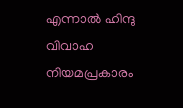എന്നാല്‍ ഹിന്ദു വിവാഹ നിയമപ്രകാരം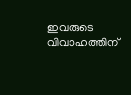ഇവരുടെ വിവാഹത്തിന്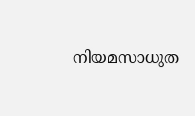നിയമസാധുത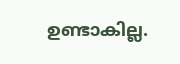ഉണ്ടാകില്ല.